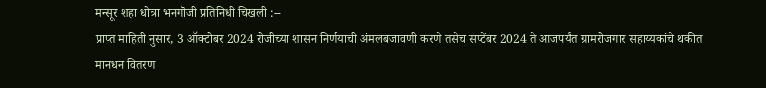मन्सूर शहा धोत्रा भनगॊजी प्रतिनिधी चिखली :--
प्राप्त माहिती नुसार, 3 ऑक्टोबर 2024 रोजीच्या शासन निर्णयाची अंमलबजावणी करणे तसेच सप्टेंबर 2024 ते आजपर्यंत ग्रामरोजगार सहाय्यकांचे थकीत मानधन वितरण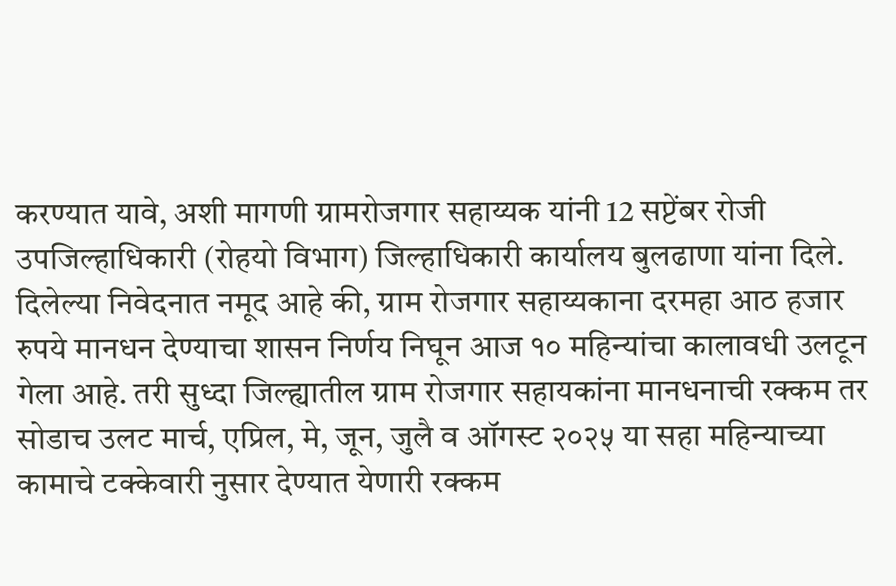करण्यात यावे, अशी मागणी ग्रामरोजगार सहाय्यक यांनी 12 सप्टेंबर रोजी उपजिल्हाधिकारी (रोहयो विभाग) जिल्हाधिकारी कार्यालय बुलढाणा यांना दिले.
दिलेल्या निवेदनात नमूद आहे की, ग्राम रोजगार सहाय्यकाना दरमहा आठ हजार रुपये मानधन देण्याचा शासन निर्णय निघून आज १० महिन्यांचा कालावधी उलटून गेला आहे. तरी सुध्दा जिल्ह्यातील ग्राम रोजगार सहायकांना मानधनाची रक्कम तर सोडाच उलट मार्च, एप्रिल, मे, जून, जुलै व ऑगस्ट २०२५ या सहा महिन्याच्या कामाचे टक्केवारी नुसार देण्यात येणारी रक्कम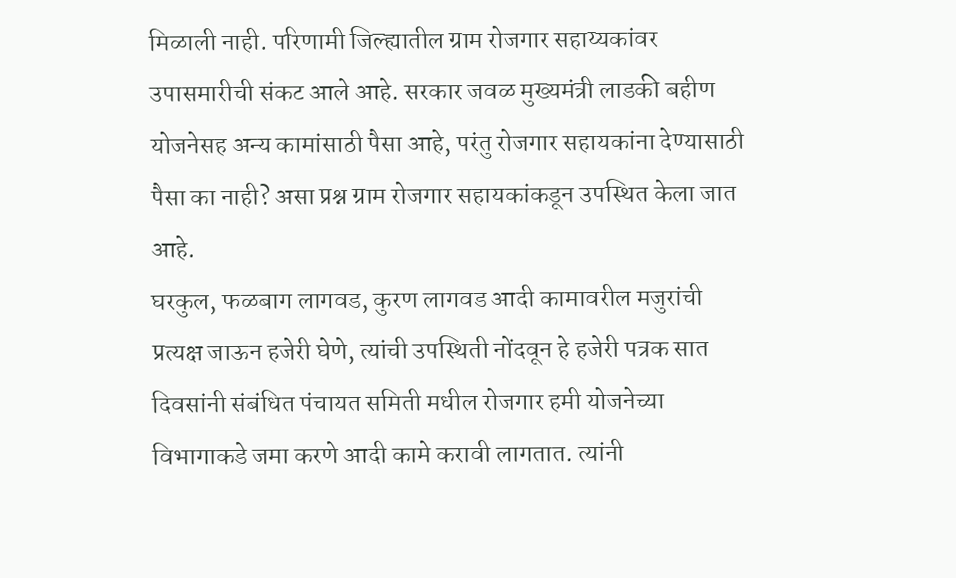मिळाली नाही. परिणामी जिल्ह्यातील ग्राम रोजगार सहाय्यकांवर उपासमारीची संकट आले आहे. सरकार जवळ मुख्यमंत्री लाडकी बहीण योजनेसह अन्य कामांसाठी पैसा आहे, परंतु रोजगार सहायकांना देण्यासाठी पैसा का नाही? असा प्रश्न ग्राम रोजगार सहायकांकडून उपस्थित केला जात आहे.
घरकुल, फळबाग लागवड, कुरण लागवड आदी कामावरील मजुरांची प्रत्यक्ष जाऊन हजेरी घेणे, त्यांची उपस्थिती नोंदवून हे हजेरी पत्रक सात दिवसांनी संबंधित पंचायत समिती मधील रोजगार हमी योजनेच्या विभागाकडे जमा करणे आदी कामे करावी लागतात. त्यांनी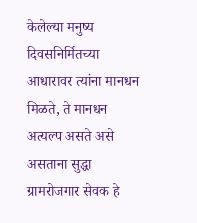केलेल्या मनुष्य दिवसनिर्मितच्या आधारावर त्यांना मानधन मिळते, ते मानधन अत्यल्प असते असे असताना सुद्धा ग्रामरोजगार सेवक हे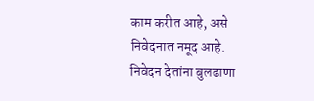काम करीत आहे, असे निवेदनात नमूद आहे.
निवेदन देतांना बुलढाणा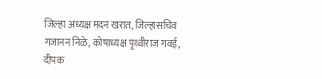जिल्हा अध्यक्ष मदन खरात, जिल्हासचिव गजानन निळे, कोषाध्यक्ष पृथ्वीराज गवई, दीपक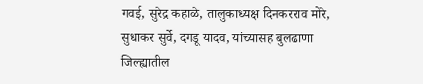गवई, सुरेद्र कहाळे, तालुकाध्यक्ष दिनकरराव मोरे, सुधाकर सुर्वे, दगडू यादव, यांच्यासह बुलढाणा जिल्ह्यातील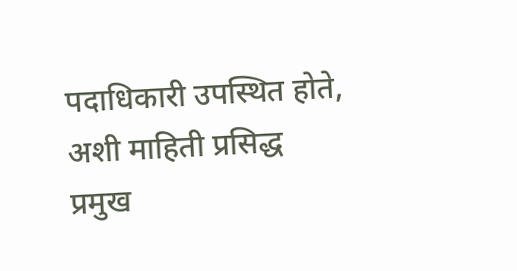पदाधिकारी उपस्थित होते, अशी माहिती प्रसिद्ध प्रमुख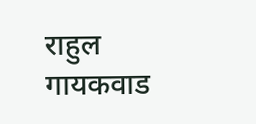राहुल गायकवाड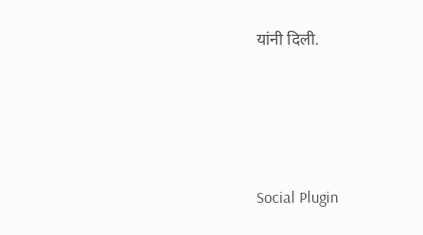यांनी दिली.





Social Plugin